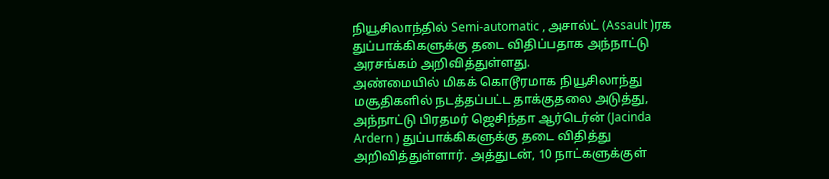நியூசிலாந்தில் Semi-automatic , அசால்ட் (Assault )ரக துப்பாக்கிகளுக்கு தடை விதிப்பதாக அந்நாட்டு அரசங்கம் அறிவித்துள்ளது.
அண்மையில் மிகக் கொடூரமாக நியூசிலாந்து மசூதிகளில் நடத்தப்பட்ட தாக்குதலை அடுத்து, அந்நாட்டு பிரதமர் ஜெசிந்தா ஆர்டெர்ன் (Jacinda Ardern ) துப்பாக்கிகளுக்கு தடை விதித்து அறிவித்துள்ளார். அத்துடன், 10 நாட்களுக்குள்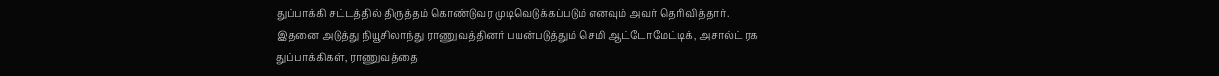துப்பாக்கி சட்டத்தில் திருத்தம் கொண்டுவர முடிவெடுக்கப்படும் எனவும் அவர் தெரிவித்தார்.
இதனை அடுத்து நியூசிலாந்து ராணுவத்தினர் பயன்படுத்தும் செமி ஆட்டோமேட்டிக், அசால்ட் ரக துப்பாக்கிகள், ராணுவத்தை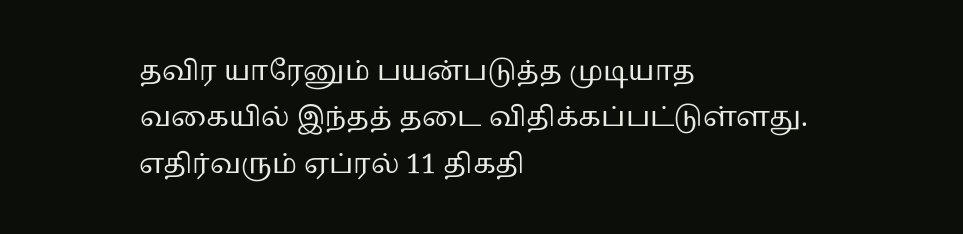தவிர யாரேனும் பயன்படுத்த முடியாத வகையில் இந்தத் தடை விதிக்கப்பட்டுள்ளது.
எதிர்வரும் ஏப்ரல் 11 திகதி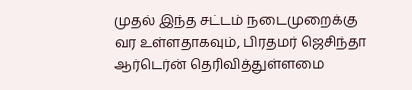முதல் இந்த சட்டம் நடைமுறைக்கு வர உள்ளதாகவும், பிரதமர் ஜெசிந்தா ஆர்டெர்ன் தெரிவித்துள்ளமை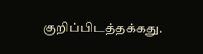குறிப்பிடத்தக்கது.